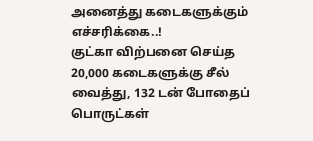அனைத்து கடைகளுக்கும் எச்சரிக்கை..!
குட்கா விற்பனை செய்த 20,000 கடைகளுக்கு சீல் வைத்து, 132 டன் போதைப் பொருட்கள்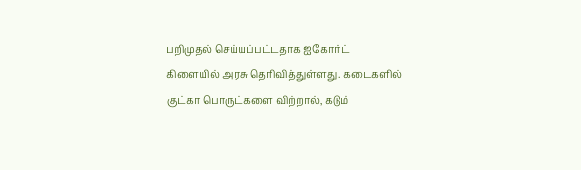பறிமுதல் செய்யப்பட்டதாக ஐகோர்ட் கிளையில் அரசு தெரிவித்துள்ளது. கடைகளில் குட்கா பொருட்களை விற்றால், கடும்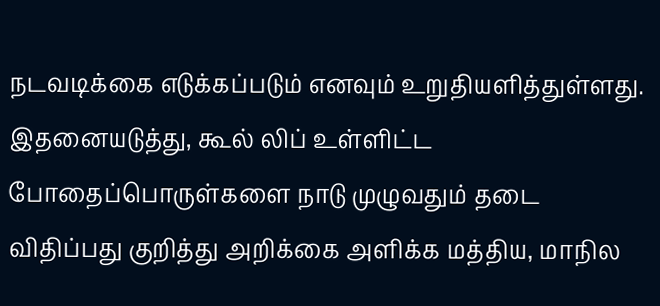நடவடிக்கை எடுக்கப்படும் எனவும் உறுதியளித்துள்ளது.
இதனையடுத்து, கூல் லிப் உள்ளிட்ட போதைப்பொருள்களை நாடு முழுவதும் தடை விதிப்பது குறித்து அறிக்கை அளிக்க மத்திய, மாநில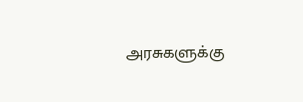அரசுகளுக்கு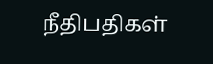நீதிபதிகள்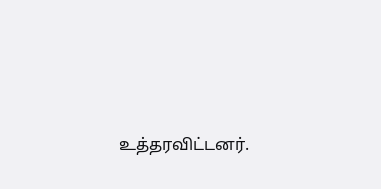உத்தரவிட்டனர்.